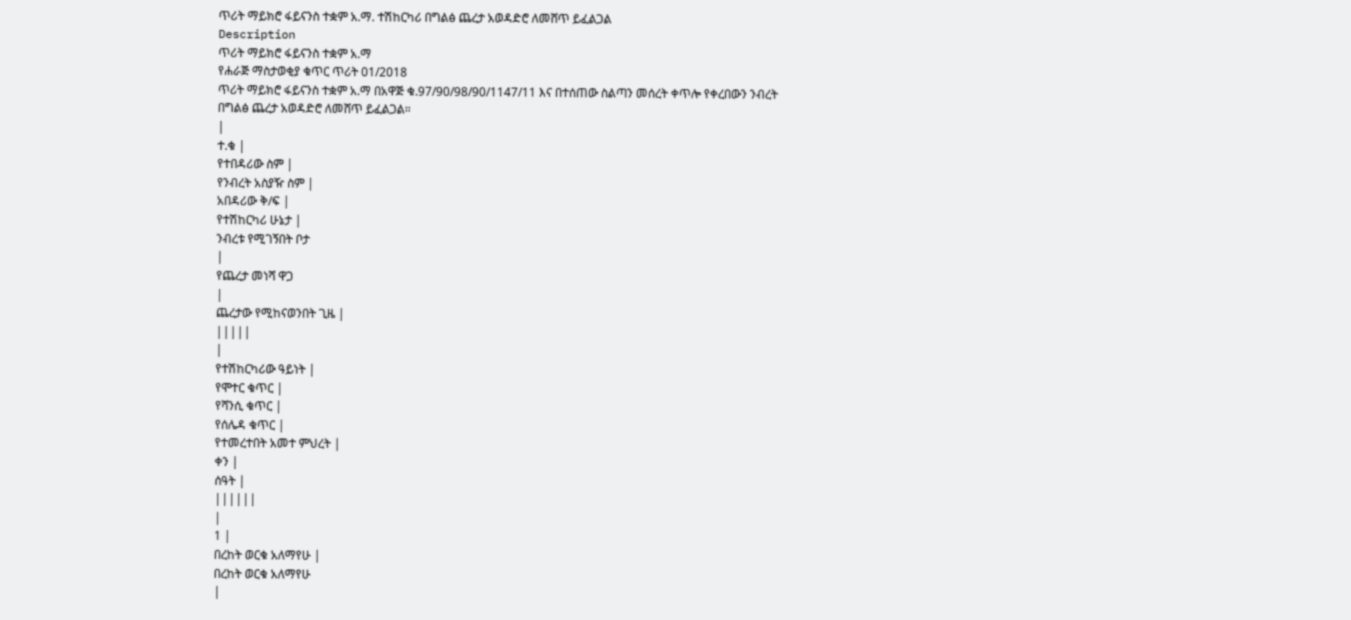ጥሪት ማይክሮ ፋይናንስ ተቋም አ.ማ. ተሽከርካሪ በግልፅ ጨረታ አወዳድሮ ለመሸጥ ይፈልጋል
Description
ጥሪት ማይክሮ ፋይናንስ ተቋም አ.ማ
የሐራጅ ማስታወቂያ ቁጥር ጥሪት 01/2018
ጥሪት ማይክሮ ፋይናንስ ተቋም አ.ማ በአዋጅ ቁ.97/90/98/90/1147/11 እና በተሰጠው ስልጣን መሰረት ቀጥሎ የቀረበውን ንብረት በግልፅ ጨረታ አወዳድሮ ለመሸጥ ይፈልጋል።
|
ተ.ቁ |
የተበዳሪው ስም |
የንብረት አስያዥ ስም |
አበዳሪው ቅ/ፍ |
የተሽከርካሪ ሁኔታ |
ንብረቱ የሚገኝበት ቦታ
|
የጨረታ መነሻ ዋጋ
|
ጨረታው የሚከናወንበት ጊዜ |
|||||
|
የተሽከርካሪው ዓይነት |
የሞተር ቁጥር |
የሻንሲ ቁጥር |
የሰሌዳ ቁጥር |
የተመረተበት አመተ ምህረት |
ቀን |
ሰዓት |
||||||
|
1 |
በረከት ወርቁ አለማየሁ |
በረከት ወርቁ አለማየሁ
|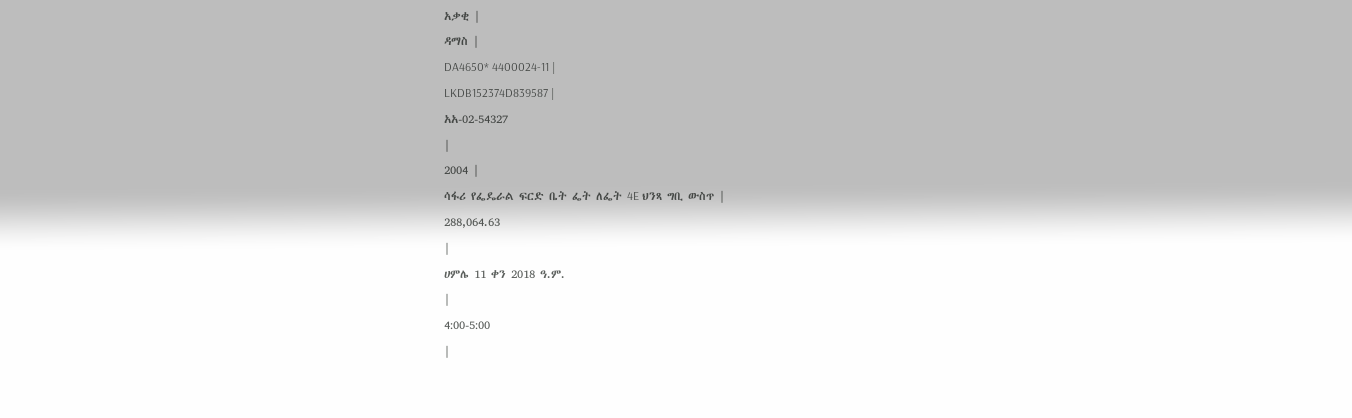አቃቂ |
ዳማስ |
DA4650* 4400024-11 |
LKDB152374D839587 |
አአ-02-54327
|
2004 |
ሳፋሪ የፌዴራል ፍርድ ቤት ፌት ለፌት 4E ህንጻ ግቢ ውስጥ |
288,064.63
|
ሀምሌ 11 ቀን 2018 ዓ.ም.
|
4:00-5:00
|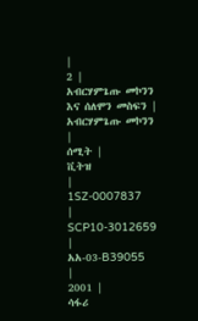|
2 |
አብርሃምጌጡ መኮንን እና ሰለሞን መስፍን |
አብርሃምጌጡ መኮንን |
ሰሚት |
ቪትዝ
|
1SZ-0007837
|
SCP10-3012659
|
አአ-03-B39055
|
2001 |
ሳፋሪ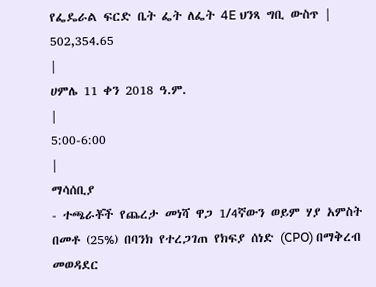የፌዴራል ፍርድ ቤት ፌት ለፌት 4E ህንጻ ግቢ ውስጥ |
502,354.65
|
ሀምሌ 11 ቀን 2018 ዓ.ም.
|
5:00-6:00
|
ማሳሰቢያ
- ተጫራቾች የጨረታ መነሻ ዋጋ 1/4ኛውን ወይም ሃያ አምስት በመቶ (25%) በባንክ የተረጋገጠ የክፍያ ሰነድ (CPO) በማቅረብ መወዳደር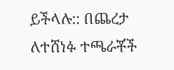ይችላሉ:: በጨረታ ለተሸነፉ ተጫራቾች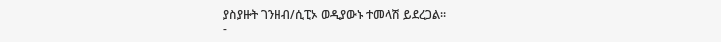ያስያዙት ገንዘብ/ሲፒኦ ወዲያውኑ ተመላሽ ይደረጋል።
-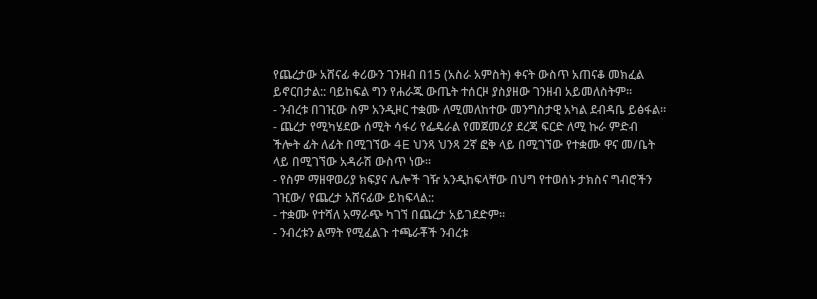የጨረታው አሸናፊ ቀሪውን ገንዘብ በ15 (አስራ አምስት) ቀናት ውስጥ አጠናቆ መክፈል ይኖርበታል:: ባይከፍል ግን የሐራጁ ውጤት ተሰርዞ ያስያዘው ገንዘብ አይመለስትም።
- ንብረቱ በገዢው ስም አንዲዞር ተቋሙ ለሚመለከተው መንግስታዊ አካል ደብዳቤ ይፅፋል።
- ጨረታ የሚካሄደው ሰሚት ሳፋሪ የፌዴራል የመጀመሪያ ደረጃ ፍርድ ለሚ ኩራ ምድብ ችሎት ፊት ለፊት በሚገኘው 4E ህንጻ ህንጻ 2ኛ ፎቅ ላይ በሚገኘው የተቋሙ ዋና መ/ቤት ላይ በሚገኘው አዳራሽ ውስጥ ነው።
- የስም ማዘዋወሪያ ክፍያና ሌሎች ገዥ አንዲከፍላቸው በህግ የተወሰኑ ታክስና ግብሮችን ገዢው/ የጨረታ አሸናፊው ይከፍላል::
- ተቋሙ የተሻለ አማራጭ ካገኘ በጨረታ አይገደድም።
- ንብረቱን ልማት የሚፈልጉ ተጫራቾች ንብረቱ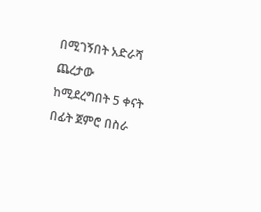በሚገኝበት አድራሻ ጨረታው ከሚደረግበት 5 ቀናት በፊት ጀምሮ በስራ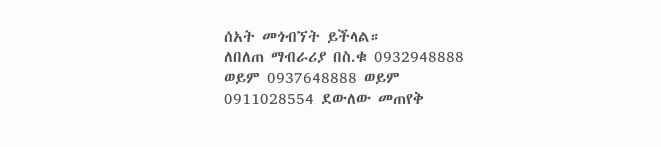ሰአት መጎብኘት ይችላል።
ለበለጠ ማብራሪያ በስ.ቁ 0932948888 ወይም 0937648888 ወይም 0911028554 ደውለው መጠየቅ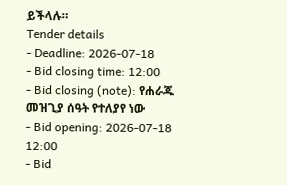ይችላሉ።
Tender details
- Deadline: 2026-07-18
- Bid closing time: 12:00
- Bid closing (note): የሐራጁ መዝጊያ ሰዓት የተለያየ ነው
- Bid opening: 2026-07-18 12:00
- Bid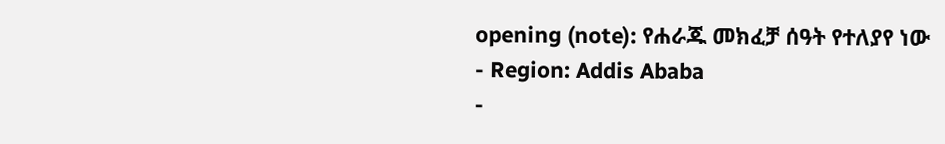opening (note): የሐራጁ መክፈቻ ሰዓት የተለያየ ነው
- Region: Addis Ababa
-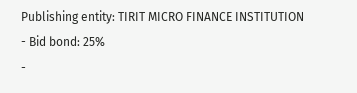Publishing entity: TIRIT MICRO FINANCE INSTITUTION
- Bid bond: 25%
-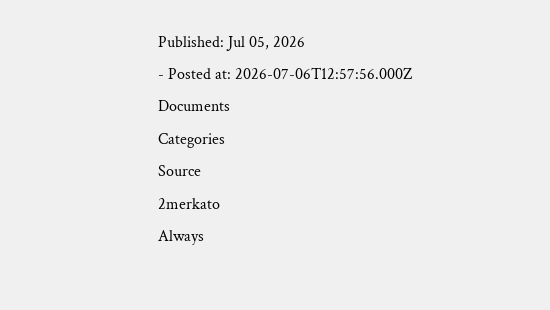Published: Jul 05, 2026
- Posted at: 2026-07-06T12:57:56.000Z
Documents
Categories
Source
2merkato
Always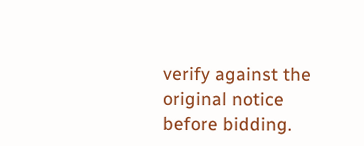verify against the original notice before bidding.